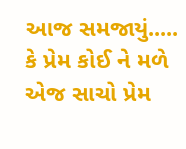આજ સમજાયું.....
કે પ્રેમ કોઈ ને મળે એજ સાચો પ્રેમ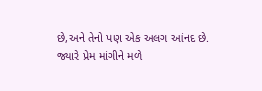છે,અને તેનો પણ એક અલગ આંનદ છે.
જ્યારે પ્રેમ માંગીને મળે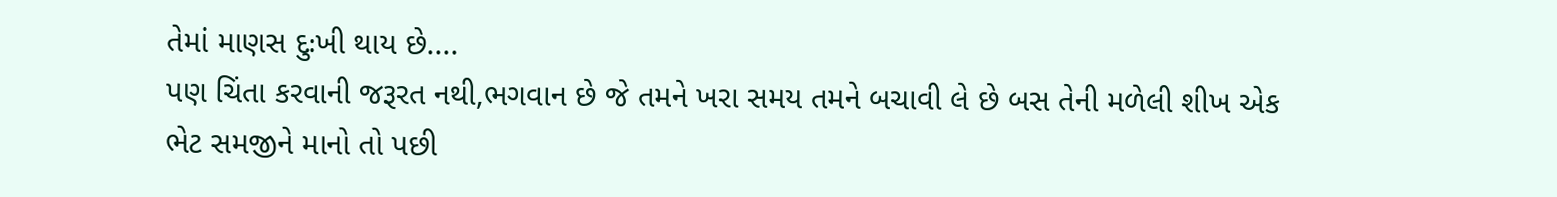તેમાં માણસ દુઃખી થાય છે....
પણ ચિંતા કરવાની જરૂરત નથી,ભગવાન છે જે તમને ખરા સમય તમને બચાવી લે છે બસ તેની મળેલી શીખ એક ભેટ સમજીને માનો તો પછી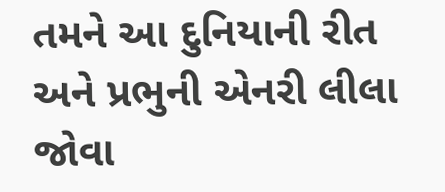તમને આ દુનિયાની રીત અને પ્રભુની એનરી લીલા જોવા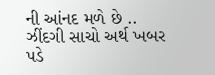ની આંનદ મળે છે ..
ઝીંદગી સાચો અર્થ ખબર પડે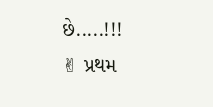છે.....!!!
✌ પ્રથમ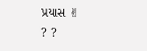પ્રયાસ ✌
? ?